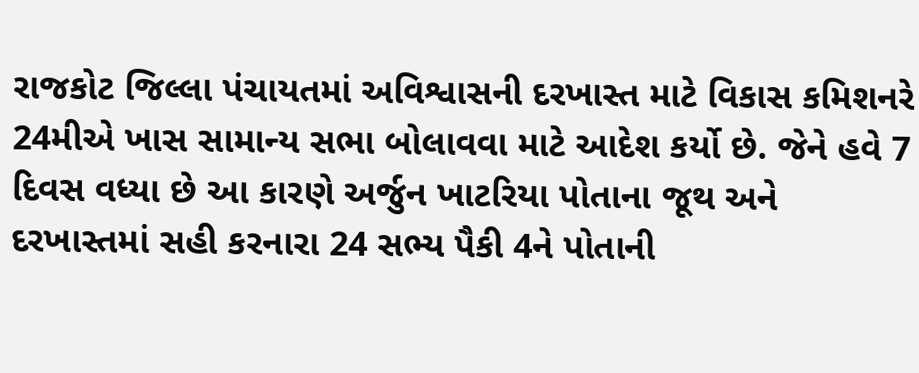રાજકોટ જિલ્લા પંચાયતમાં અવિશ્વાસની દરખાસ્ત માટે વિકાસ કમિશનરે 24મીએ ખાસ સામાન્ય સભા બોલાવવા માટે આદેશ કર્યો છે. જેને હવે 7 દિવસ વધ્યા છે આ કારણે અર્જુન ખાટરિયા પોતાના જૂથ અને દરખાસ્તમાં સહી કરનારા 24 સભ્ય પૈકી 4ને પોતાની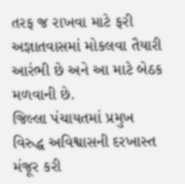તરફ જ રાખવા માટે ફરી અજ્ઞાતવાસમાં મોકલવા તૈયારી આરંભી છે અને આ માટે બેઠક મળવાની છે.
જિલ્લા પંચાયતમાં પ્રમુખ વિરુદ્ધ અવિશ્વાસની દરખાસ્ત મંજૂર કરી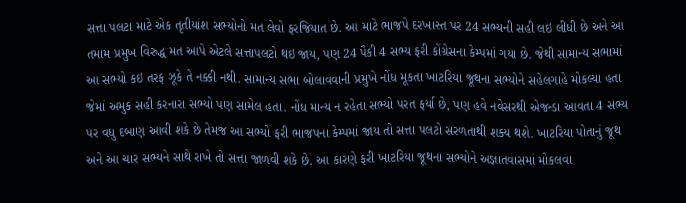સત્તા પલટા માટે એક તૃતીયાંશ સભ્યોનો મત લેવો ફરજિયાત છે. આ માટે ભાજપે દરખાસ્ત પર 24 સભ્યની સહી લઇ લીધી છે અને આ તમામ પ્રમુખ વિરુદ્ધ મત આપે એટલે સત્તાપલટો થઇ જાય, પણ 24 પૈકી 4 સભ્ય ફરી કોંગ્રેસના કેમ્પમાં ગયા છે. જેથી સામાન્ય સભામાં આ સભ્યો કઇ તરફ ઝૂકે તે નક્કી નથી. સામાન્ય સભા બોલાવવાની પ્રમુખે નોંધ મૂકતા ખાટરિયા જૂથના સભ્યોને સહેલગાહે મોકલ્યા હતા જેમાં અમુક સહી કરનારા સભ્યો પણ સામેલ હતા. નોંધ માન્ય ન રહેતા સભ્યો પરત ફર્યા છે, પણ હવે નવેસરથી એજન્ડા આવતા 4 સભ્ય પર વધુ દબાણ આવી શકે છે તેમજ આ સભ્યો ફરી ભાજપના કેમ્પમાં જાય તો સત્તા પલટો સરળતાથી શક્ય થશે. ખાટરિયા પોતાનું જૂથ અને આ ચાર સભ્યને સાથે રાખે તો સત્તા જાળવી શકે છે. આ કારણે ફરી ખાટરિયા જૂથના સભ્યોને અજ્ઞાતવાસમાં મોકલવા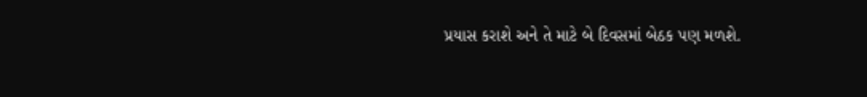પ્રયાસ કરાશે અને તે માટે બે દિવસમાં બેઠક પણ મળશે.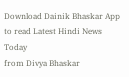Download Dainik Bhaskar App to read Latest Hindi News Today
from Divya Bhaskar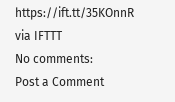https://ift.tt/35KOnnR
via IFTTT
No comments:
Post a Comment